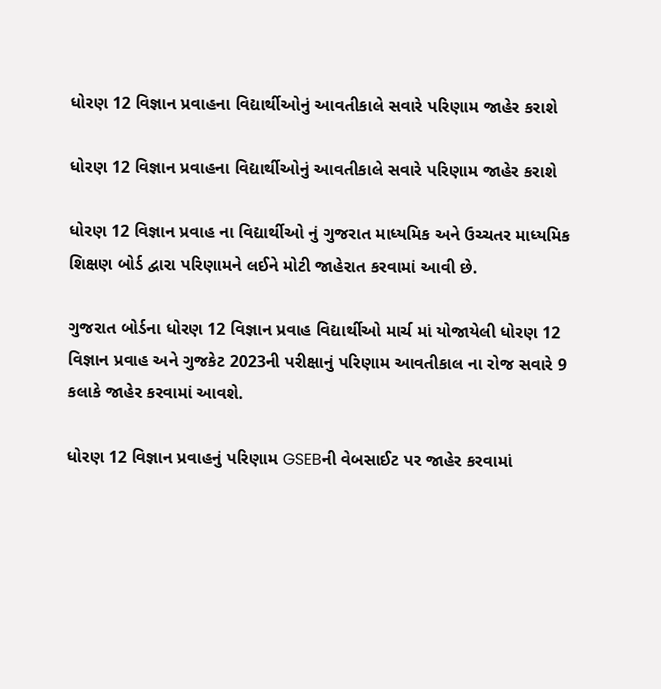ધોરણ 12 વિજ્ઞાન પ્રવાહના વિદ્યાર્થીઓનું આવતીકાલે સવારે પરિણામ જાહેર કરાશે

ધોરણ 12 વિજ્ઞાન પ્રવાહના વિદ્યાર્થીઓનું આવતીકાલે સવારે પરિણામ જાહેર કરાશે

ધોરણ 12 વિજ્ઞાન પ્રવાહ ના વિદ્યાર્થીઓ નું ગુજરાત માધ્યમિક અને ઉચ્ચતર માધ્યમિક શિક્ષણ બોર્ડ દ્વારા પરિણામને લઈને મોટી જાહેરાત કરવામાં આવી છે.

ગુજરાત બોર્ડના ધોરણ 12 વિજ્ઞાન પ્રવાહ વિદ્યાર્થીઓ માર્ચ માં યોજાયેલી ધોરણ 12 વિજ્ઞાન પ્રવાહ અને ગુજકેટ 2023ની પરીક્ષાનું પરિણામ આવતીકાલ ના રોજ સવારે 9 કલાકે જાહેર કરવામાં આવશે.

ધોરણ 12 વિજ્ઞાન પ્રવાહનું પરિણામ GSEBની વેબસાઈટ પર જાહેર કરવામાં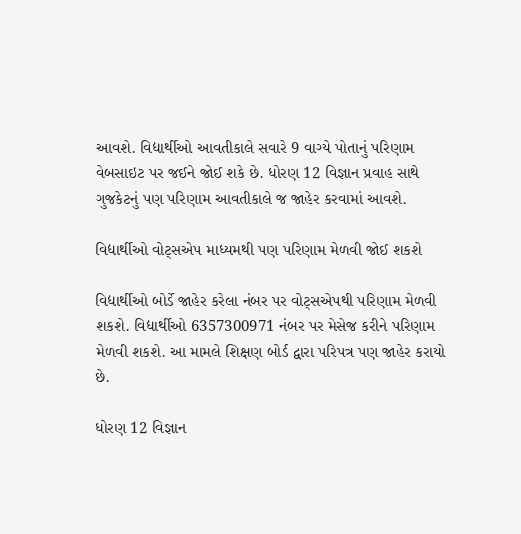આવશે. વિદ્યાર્થીઓ આવતીકાલે સવારે 9 વાગ્યે પોતાનું પરિણામ વેબસાઇટ પર જઈને જોઈ શકે છે. ધોરણ 12 વિજ્ઞાન પ્રવાહ સાથે ગુજકેટનું પણ પરિણામ આવતીકાલે જ જાહેર કરવામાં આવશે.

વિદ્યાર્થીઓ વોટ્સએપ માધ્યમથી પણ પરિણામ મેળવી જોઈ શકશે

વિદ્યાર્થીઓ બોર્ડે જાહેર કરેલા નંબર પર વોટ્સએપથી પરિણામ મેળવી શકશે. વિદ્યાર્થીઓ 6357300971 નંબર પર મેસેજ કરીને પરિણામ મેળવી શકશે. આ મામલે શિક્ષણ બોર્ડ દ્વારા પરિપત્ર પણ જાહેર કરાયો છે.

ધોરણ 12 વિજ્ઞાન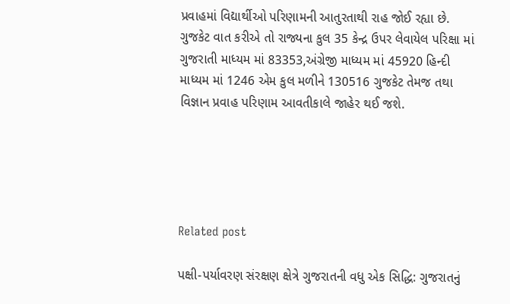પ્રવાહમાં વિદ્યાર્થીઓ પરિણામની આતુરતાથી રાહ જોઈ રહ્યા છે. ગુજકેટ વાત કરીએ તો રાજ્યના કુલ 35 કેન્દ્ર ઉપર લેવાયેલ પરિક્ષા માં ગુજરાતી માધ્યમ માં 83353,અંગ્રેજી માધ્યમ માં 45920 હિન્દી માધ્યમ માં 1246 એમ કુલ મળીને 130516 ગુજકેટ તેમજ તથા વિજ્ઞાન પ્રવાહ પરિણામ આવતીકાલે જાહેર થઈ જશે.





Related post

પક્ષી-પર્યાવરણ સંરક્ષણ ક્ષેત્રે ગુજરાતની વધુ એક સિદ્ધિ: ગુજરાતનું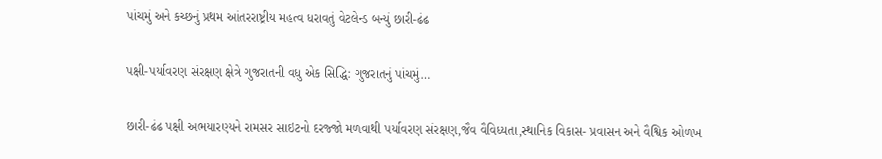પાંચમું અને કચ્છનું પ્રથમ આંતરરાષ્ટ્રીય મહત્વ ધરાવતું વેટલેન્ડ બન્યું છારી-ઢંઢ

પક્ષી-પર્યાવરણ સંરક્ષણ ક્ષેત્રે ગુજરાતની વધુ એક સિદ્ધિ: ગુજરાતનું પાંચમું…

છારી-ઢંઢ પક્ષી અભયારણ્યને રામસર સાઇટનો દરજ્જો મળવાથી પર્યાવરણ સંરક્ષણ,જૈવ વૈવિધ્યતા,સ્થાનિક વિકાસ- પ્રવાસન અને વૈશ્વિક ઓળખ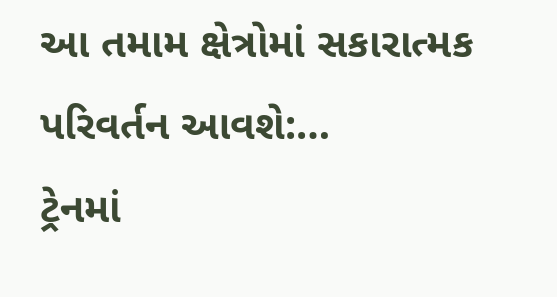આ તમામ ક્ષેત્રોમાં સકારાત્મક પરિવર્તન આવશે:…
ટ્રેનમાં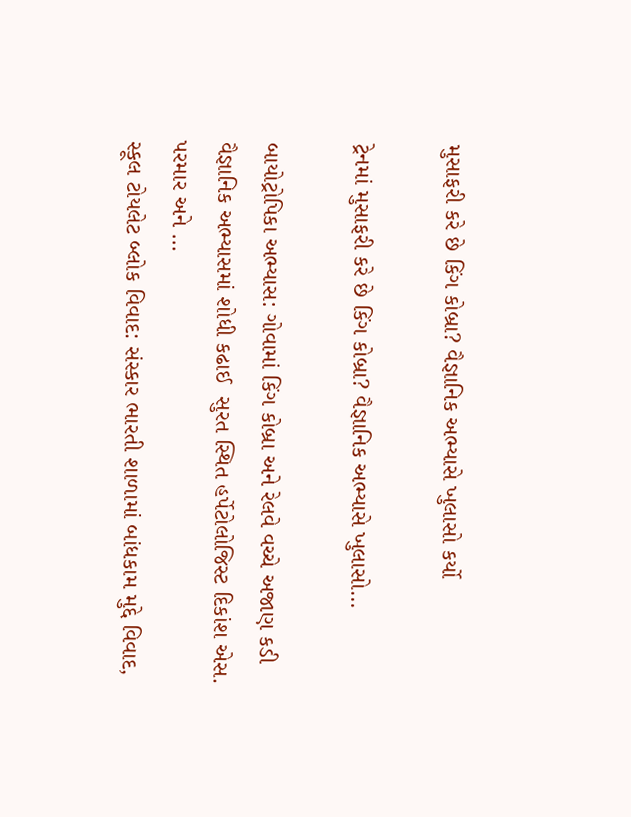મુસાફરી કરે છે કિંગ કોબ્રા? વૈજ્ઞાનિક અભ્યાસે ખુલાસો કર્યો

ટ્રેનમાં મુસાફરી કરે છે કિંગ કોબ્રા? વૈજ્ઞાનિક અભ્યાસે ખુલાસો…

બાયોટ્રોપિકા અભ્યાસ: ગોવામાં કિંગ કોબ્રા અને રેલવે વચ્ચે અજાણ કડી વૈજ્ઞાનિક અભ્યાસમાં શોધી કઢાઈ  સુરત સ્થિત હર્પેટોલોજિસ્ટ દિકાંશ એસ. પરમાર અને …
સ્કૂલ ટોયલેટ બ્લોક વિવાદ: સંસ્કાર ભારતી શાળામાં બાંધકામ મુદ્દે વિવાદ,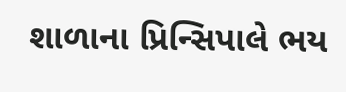શાળાના પ્રિન્સિપાલે ભય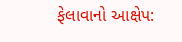ફેલાવાનો આક્ષેપ: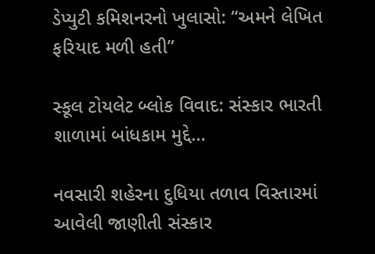ડેપ્યુટી કમિશનરનો ખુલાસો: “અમને લેખિત ફરિયાદ મળી હતી”

સ્કૂલ ટોયલેટ બ્લોક વિવાદ: સંસ્કાર ભારતી શાળામાં બાંધકામ મુદ્દે…

નવસારી શહેરના દુધિયા તળાવ વિસ્તારમાં આવેલી જાણીતી સંસ્કાર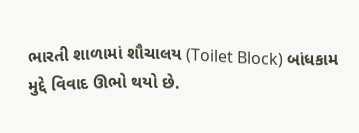ભારતી શાળામાં શૌચાલય (Toilet Block) બાંધકામ મુદ્દે વિવાદ ઊભો થયો છે.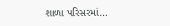શાળા પરિસરમાં…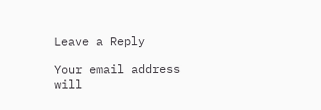Leave a Reply

Your email address will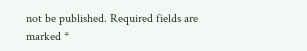not be published. Required fields are marked *